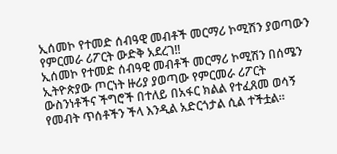ኢሰመኮ የተመድ ሰብዓዊ መብቶች መርማሪ ኮሚሽን ያወጣውን የምርመራ ሪፖርት ውድቅ አደረገ‼
ኢሰመኮ የተመድ ሰብዓዊ መብቶች መርማሪ ኮሚሽን በሰሜን ኢትዮጵያው ጦርነት ዙሪያ ያወጣው የምርመራ ሪፖርት ውስንነቶችና ችግሮች በተለይ በአፋር ክልል የተፈጸመ ወሳኝ የመብት ጥሰቶችን ችላ እንዲል አድርጎታል ሲል ተችቷል።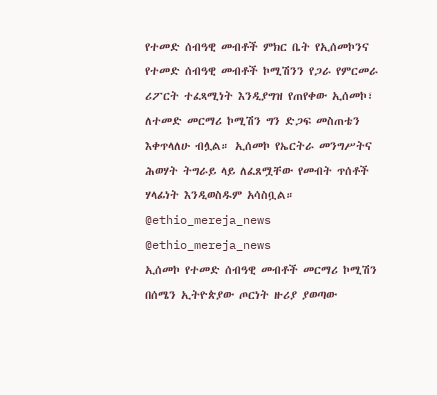የተመድ ሰብዓዊ መብቶች ምክር ቤት የኢሰመኮንና የተመድ ሰብዓዊ መብቶች ኮሚሽንን የጋራ የምርመራ ሪፖርት ተፈጻሚነት እንዲያግዝ የጠየቀው ኢሰመኮ፣ ለተመድ መርማሪ ኮሚሽን ግን ድጋፍ መስጠቴን እቀጥላለሁ ብሏል። ኢሰመኮ የኤርትራ መንግሥትና ሕወሃት ትግራይ ላይ ለፈጸሟቸው የመብት ጥሰቶች ሃላፊነት እንዲወስዱም አሳስቧል።
@ethio_mereja_news
@ethio_mereja_news
ኢሰመኮ የተመድ ሰብዓዊ መብቶች መርማሪ ኮሚሽን በሰሜን ኢትዮጵያው ጦርነት ዙሪያ ያወጣው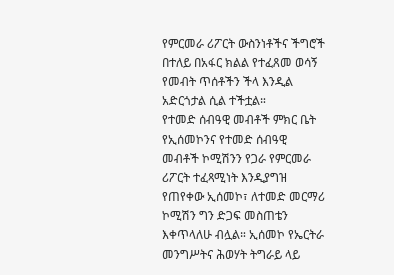የምርመራ ሪፖርት ውስንነቶችና ችግሮች በተለይ በአፋር ክልል የተፈጸመ ወሳኝ የመብት ጥሰቶችን ችላ እንዲል አድርጎታል ሲል ተችቷል።
የተመድ ሰብዓዊ መብቶች ምክር ቤት የኢሰመኮንና የተመድ ሰብዓዊ መብቶች ኮሚሽንን የጋራ የምርመራ ሪፖርት ተፈጻሚነት እንዲያግዝ የጠየቀው ኢሰመኮ፣ ለተመድ መርማሪ ኮሚሽን ግን ድጋፍ መስጠቴን እቀጥላለሁ ብሏል። ኢሰመኮ የኤርትራ መንግሥትና ሕወሃት ትግራይ ላይ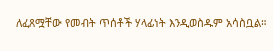ለፈጸሟቸው የመብት ጥሰቶች ሃላፊነት እንዲወስዱም አሳስቧል።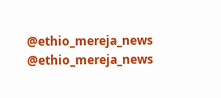@ethio_mereja_news
@ethio_mereja_news